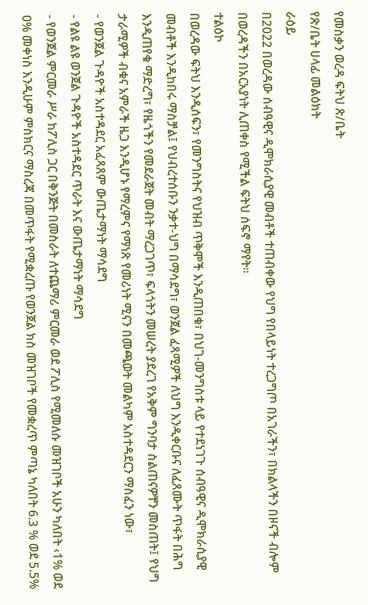የመስቃን ወረዳ ፍትህ ጽ/ቤት
የጽ/ቤት ሀላፊ መልዕክት
ራዕይ
በ2022 በወረዳው ሰብዓዊና ዲሞክራሲያዊ መብቶች ተጠብቀው የህግ የበላይነት ተረጋግጦ በአገራችን፣ በክልላችን በዞናች ብሎም በወረዳችን በአርአያነት ሊጠቀስ የሚችል ፍትህ ሰፍኖ ማየት፡፡
ተልዕኮ
በወረዳው ፍትህ እንዲሰፍን፣ የመንግስትና የህዝብ ጥቅሞች እንዲጠበቁ፣ በህገ-መንግስቱ ላይ የተደነገጉ ሰብዓዊና ዲሞክራሲያዊ መብቶች እንዲከበሩ ማስቻል፤ የህብረተሰቡን ንቃተ-ህግ በማሳደግ፣ ወንጀል ፈጻሚዎች ለህግ እንዲቀርቡና ለፈጸሙት ጥፋት በሕግ እንዲጠየቁ ማድረግ፣ የዜጎችን የመደራጀት መብት ማረጋገጥ፣ ፍላጎትን መሠረት ያደረገ የአቅም ግንባታ ስልጠናዎቸን መስጠት፤ የህግ ታራሚዎች ብቁና አምራች ዜጋ እንዲሆኑ የማረምና የማነጽ የመሪነት ሚናን በመጫወት መልካም አስተዳደርን ማስፈን ነው፣
- የወንጀል ጉዳዮች አስተዳደር አፈጻጸም ውጤታማነት ማሳደግ
- የልዩ ልዩ ወንጀል ጉዳዮች አስተዳደር ጥራት እና ውጤታማነት ማሳደግ
- የወንጀል ምርመራ ሥራ ከፖሊስ ጋር በቅንጅት በመስራት ለተጨማሪ ምርመራ ወደ ፖሊስ የሚመለሱ መዝገቦች አሁን ካለበት ‹1% ወደ 0% መቀነስ እንዲሁም ምስክርና ማስረጃ በመጥፋት የሚቋረጡ የወንጀል ክስ መዝገቦች የመቋረጥ ምጣኔ ካለበት 6.3 % ወደ 5.5%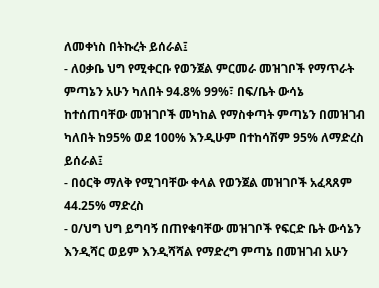ለመቀነስ በትኩረት ይሰራል፤
- ለዐቃቤ ህግ የሚቀርቡ የወንጀል ምርመራ መዝገቦች የማጥራት ምጣኔን አሁን ካለበት 94.8% 99%፣ በፍ/ቤት ውሳኔ ከተሰጠባቸው መዝገቦች መካከል የማስቀጣት ምጣኔን በመዝገብ ካለበት ከ95% ወደ 100% እንዲሁም በተከሳሽም 95% ለማድረስ ይሰራል፤
- በዕርቅ ማለቅ የሚገባቸው ቀላል የወንጀል መዝገቦች አፈጻጸም 44.25% ማድረስ
- ዐ/ህግ ህግ ይግባኝ በጠየቁባቸው መዝገቦች የፍርድ ቤት ውሳኔን እንዲሻር ወይም እንዲሻሻል የማድረግ ምጣኔ በመዝገብ አሁን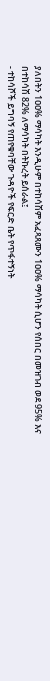ያለበትን 1ዐዐ% ማሳካት እንዲሁም በተከሳሽም አፈጻጸሙን 1ዐዐ% ማሳካት ሲሆን የሰበር በመዝገብ ወደ 95% እና በተከሳሽ 82% ለማሳካት በትኩረት ይሰራል፤
- ተከሳሾች ይግባኝ የጠየቁባቸው ጉዳዮች የፍርድ ቤት የጥፋተኝነት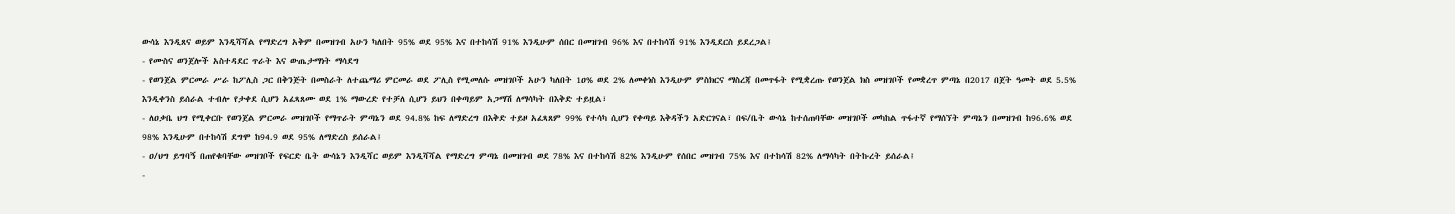ውሳኔ እንዲጸና ወይም እንዲሻሻል የማድረግ አቅም በመዝገብ አሁን ካለበት 95% ወደ 95% እና በተከሳሽ 91% እንዲሁም ሰበር በመዝገብ 96% እና በተከሳሽ 91% እንዲደርስ ይደረጋል፤
- የሙስና ወንጀሎች አስተዳደር ጥራት እና ውጤታማነት ማሳደግ
- የወንጀል ምርመራ ሥራ ከፖሊስ ጋር በቅንጅት በመስራት ለተጨማሪ ምርመራ ወደ ፖሊስ የሚመለሱ መዝገቦች አሁን ካለበት 1ዐ% ወደ 2% ለመቀነስ እንዲሁም ምስክርና ማስረጃ በመጥፋት የሚቋረጡ የወንጀል ክስ መዝገቦች የመቋረጥ ምጣኔ በ2017 በጀት ዓመት ወደ 5.5% እንዲቀንስ ይሰራል ተብሎ የታቀደ ሲሆን አፈጻጸሙ ወደ 1% ማውረድ የተቻለ ሲሆን ይህን በቀጣይም አጋማሽ ለማሳካት በእቅድ ተይዟል፣
- ለዐቃቤ ህግ የሚቀርቡ የወንጀል ምርመራ መዝገቦች የማጥራት ምጣኔን ወደ 94.8% ከፍ ለማድረግ በእቅድ ተይዞ አፈጻጸም 99% የተሳካ ሲሆን የቀጣይ እቅዳችን አድርገናል፣ በፍ/ቤት ውሳኔ ከተሰጠባቸው መዝገቦች መካከል ጥፋተኛ የማሰኘት ምጣኔን በመዝገብ ከ96.6% ወደ 98% እንዲሁም በተከሳሽ ደግሞ ከ94.9 ወደ 95% ለማድረስ ይሰራል፤
- ዐ/ህግ ይግባኝ በጠየቁባቸው መዝገቦች የፍርድ ቤት ውሳኔን እንዲሻር ወይም እንዲሻሻል የማድረግ ምጣኔ በመዝገብ ወደ 78% እና በተከሳሽ 82% እንዲሁም የሰበር መዝገብ 75% እና በተከሳሽ 82% ለማሳካት በትኩረት ይሰራል፤
-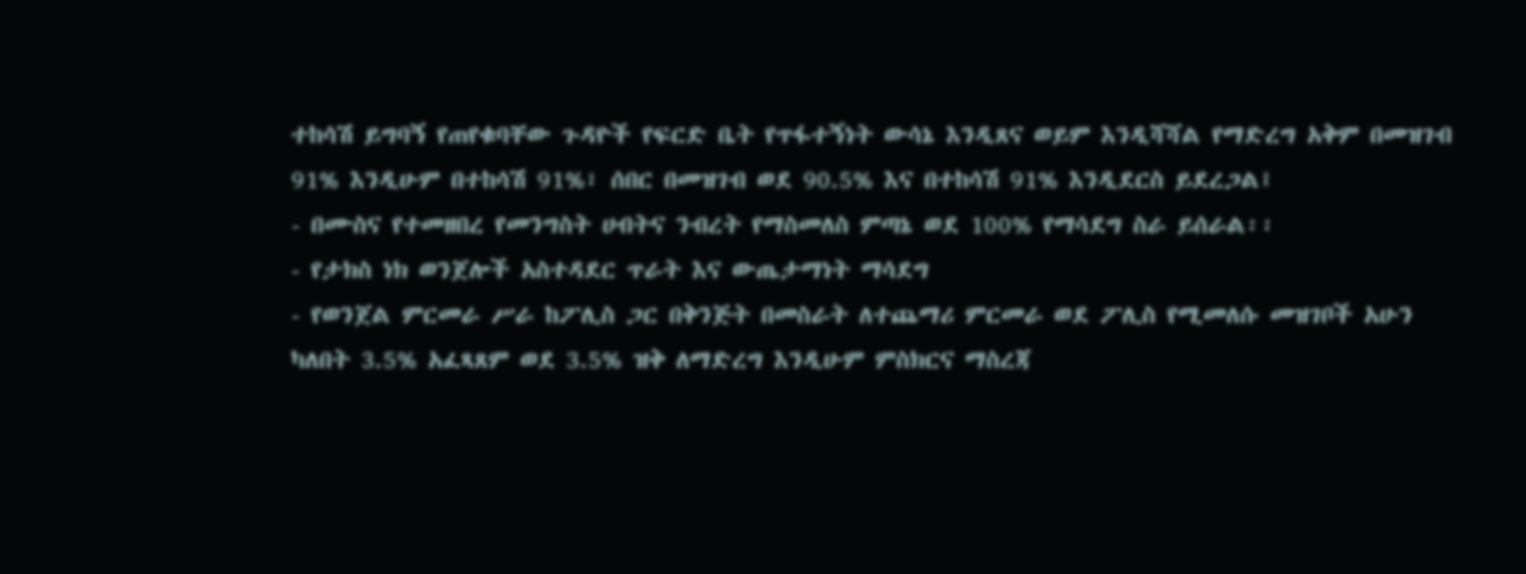ተከሳሽ ይግባኝ የጠየቁባቸው ጉዳዮች የፍርድ ቤት የጥፋተኝነት ውሳኔ እንዲጸና ወይም እንዲሻሻል የማድረግ አቅም በመዝገብ 91% እንዲሁም በተከሳሽ 91%፣ ሰበር በመዝገብ ወደ 90.5% እና በተከሳሽ 91% እንዲደርስ ይደረጋል፤
- በሙስና የተመዘበረ የመንግስት ሀብትና ንብረት የማስመለስ ምጣኔ ወደ 100% የማሳደግ ስራ ይሰራል፡፡
- የታክስ ነክ ወንጀሎች አስተዳደር ጥራት እና ውጤታማነት ማሳደግ
- የወንጀል ምርመራ ሥራ ከፖሊስ ጋር በቅንጅት በመስራት ለተጨማሪ ምርመራ ወደ ፖሊስ የሚመለሱ መዝገቦች አሁን ካለበት 3.5% አፈጻጸም ወደ 3.5% ዝቅ ለማድረግ እንዲሁም ምስክርና ማስረጃ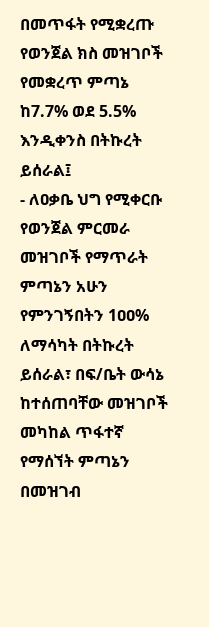በመጥፋት የሚቋረጡ የወንጀል ክስ መዝገቦች የመቋረጥ ምጣኔ ከ7.7% ወደ 5.5% እንዲቀንስ በትኩረት ይሰራል፤
- ለዐቃቤ ህግ የሚቀርቡ የወንጀል ምርመራ መዝገቦች የማጥራት ምጣኔን አሁን የምንገኝበትን 1ዐዐ% ለማሳካት በትኩረት ይሰራል፣ በፍ/ቤት ውሳኔ ከተሰጠባቸው መዝገቦች መካከል ጥፋተኛ የማሰኘት ምጣኔን በመዝገብ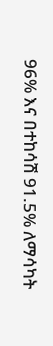96% እና በተከሳሽ 91.5% ለማሳካት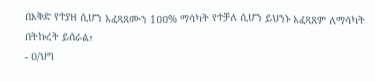በእቅድ የተያዘ ሲሆን አፈጻጸሙን 1ዐዐ% ማሳካት የተቻለ ሲሆን ይህንኑ አፈጻጸም ለማሳካት በትኩረት ይሰራል፣
- ዐ/ህግ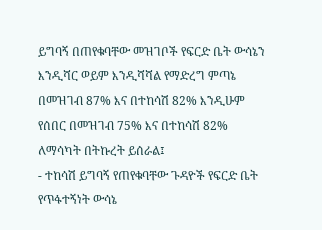ይግባኝ በጠየቁባቸው መዝገቦች የፍርድ ቤት ውሳኔን እንዲሻር ወይም እንዲሻሻል የማድረግ ምጣኔ በመዝገብ 87% እና በተከሳሽ 82% እንዲሁም የሰበር በመዝገብ 75% እና በተከሳሽ 82% ለማሳካት በትኩረት ይሰራል፤
- ተከሳሽ ይግባኝ የጠየቁባቸው ጉዳዮች የፍርድ ቤት የጥፋተኝነት ውሳኔ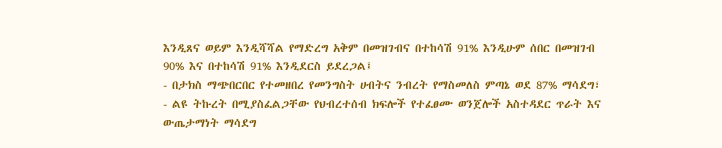እንዲጸና ወይም እንዲሻሻል የማድረግ አቅም በመዝገብና በተከሳሽ 91% እንዲሁም ሰበር በመዝገብ 90% እና በተከሳሽ 91% እንዲደርስ ይደረጋል፤
- በታክስ ማጭበርበር የተመዘበረ የመንግስት ሀብትና ንብረት የማስመለስ ምጣኔ ወደ 87% ማሳደግ፣
- ልዩ ትኩረት በሚያስፈልጋቸው የህብረተሰብ ክፍሎች የተፈፀሙ ወንጀሎች አስተዳደር ጥራት እና ውጤታማነት ማሳደግ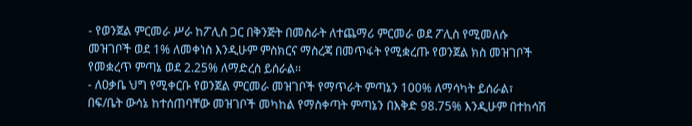- የወንጀል ምርመራ ሥራ ከፖሊስ ጋር በቅንጅት በመስራት ለተጨማሪ ምርመራ ወደ ፖሊስ የሚመለሱ መዝገቦች ወደ 1% ለመቀነስ እንዲሁም ምስክርና ማስረጃ በመጥፋት የሚቋረጡ የወንጀል ክስ መዝገቦች የመቋረጥ ምጣኔ ወደ 2.25% ለማድረስ ይሰራል፡፡
- ለዐቃቤ ህግ የሚቀርቡ የወንጀል ምርመራ መዝገቦች የማጥራት ምጣኔን 100% ለማሳካት ይሰራል፣ በፍ/ቤት ውሳኔ ከተሰጠባቸው መዝገቦች መካከል የማስቀጣት ምጣኔን በእቅድ 98.75% እንዲሁም በተከሳሽ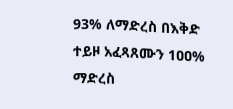93% ለማድረስ በእቅድ ተይዞ አፈጻጸሙን 1ዐዐ% ማድረስ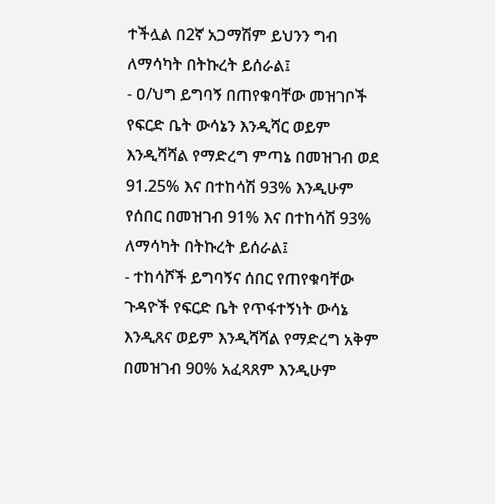ተችሏል በ2ኛ አጋማሽም ይህንን ግብ ለማሳካት በትኩረት ይሰራል፤
- ዐ/ህግ ይግባኝ በጠየቁባቸው መዝገቦች የፍርድ ቤት ውሳኔን እንዲሻር ወይም እንዲሻሻል የማድረግ ምጣኔ በመዝገብ ወደ 91.25% እና በተከሳሽ 93% እንዲሁም የሰበር በመዝገብ 91% እና በተከሳሽ 93% ለማሳካት በትኩረት ይሰራል፤
- ተከሳሾች ይግባኝና ሰበር የጠየቁባቸው ጉዳዮች የፍርድ ቤት የጥፋተኝነት ውሳኔ እንዲጸና ወይም እንዲሻሻል የማድረግ አቅም በመዝገብ 90% አፈጻጸም እንዲሁም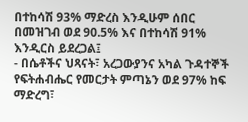በተከሳሽ 93% ማድረስ እንዲሁም ሰበር በመዝገብ ወደ 90.5% እና በተከሳሽ 91% እንዲርስ ይደረጋል፤
- በሴቶችና ህጻናት፣ አረጋውያንና አካል ጉዳተኞች የፍትሐብሔር የመርታት ምጣኔን ወደ 97% ከፍ ማድረግ፣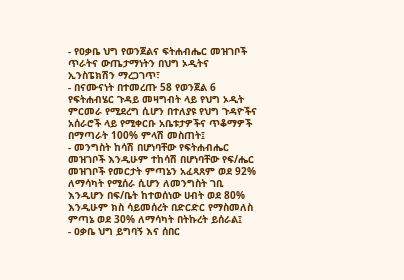- የዐቃቤ ህግ የወንጀልና ፍትሐብሔር መዝገቦች ጥራትና ውጤታማነትን በህግ ኦዲትና ኢንስፔክሽን ማረጋገጥ፣
- በናሙናነት በተመረጡ 58 የወንጀል 6 የፍትሐብሄር ጉዳይ መዛግብት ላይ የህግ ኦዲት ምርመራ የሚደረግ ሲሆን በተለያዩ የህግ ጉዳዮችና አሰራሮች ላይ የሚቀርቡ አቤቱታዎችና ጥቆማዎች በማጣራት 100% ምላሽ መስጠት፤
- መንግስት ከሳሽ በሆነባቸው የፍትሐብሔር መዝገቦች እንዲሁም ተከሳሽ በሆነባቸው የፍ/ሔር መዝገቦች የመርታት ምጣኔን አፈጻጸም ወደ 92% ለማሳካት የሚሰራ ሲሆን ለመንግስት ገቢ እንዲሆን በፍ/ቤት ከተወሰነው ሀብት ወደ 80% እንዲሁም ክስ ሳይመሰረት በድርድር የማስመለስ ምጣኔ ወደ 30% ለማሳካት በትኩረት ይሰራል፤
- ዐቃቤ ህግ ይግባኝ እና ሰበር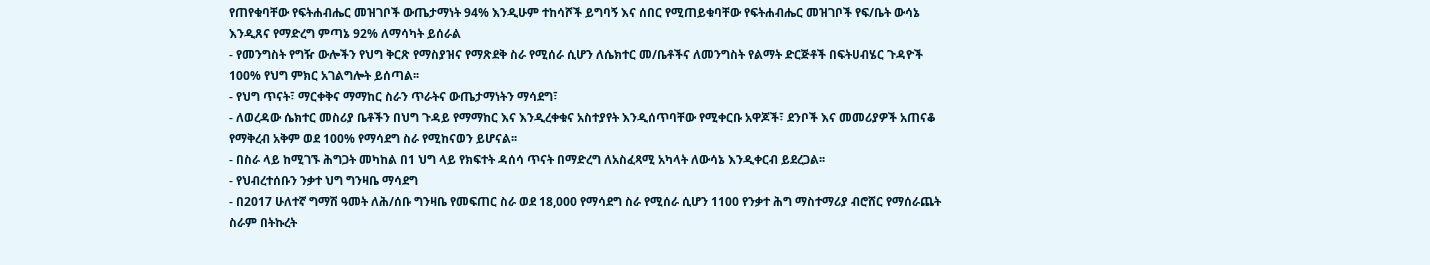የጠየቁባቸው የፍትሐብሔር መዝገቦች ውጤታማነት 94% እንዲሁም ተከሳሾች ይግባኝ እና ሰበር የሚጠይቁባቸው የፍትሐብሔር መዝገቦች የፍ/ቤት ውሳኔ እንዲጸና የማድረግ ምጣኔ 92% ለማሳካት ይሰራል
- የመንግስት የግዥ ውሎችን የህግ ቅርጽ የማስያዝና የማጽደቅ ስራ የሚሰራ ሲሆን ለሴክተር መ/ቤቶችና ለመንግስት የልማት ድርጅቶች በፍትሀብሄር ጉዳዮች 100% የህግ ምክር አገልግሎት ይሰጣል፡፡
- የህግ ጥናት፣ ማርቀቅና ማማከር ስራን ጥራትና ውጤታማነትን ማሳደግ፣
- ለወረዳው ሴክተር መስሪያ ቤቶችን በህግ ጉዳይ የማማከር እና እንዲረቀቁና አስተያየት እንዲሰጥባቸው የሚቀርቡ አዋጆች፣ ደንቦች እና መመሪያዎች አጠናቆ የማቅረብ አቅም ወደ 100% የማሳደግ ስራ የሚከናወን ይሆናል፡፡
- በስራ ላይ ከሚገኙ ሕግጋት መካከል በ1 ህግ ላይ የክፍተት ዳሰሳ ጥናት በማድረግ ለአስፈጻሚ አካላት ለውሳኔ እንዲቀርብ ይደረጋል፡፡
- የህብረተሰቡን ንቃተ ህግ ግንዛቤ ማሳደግ
- በ2017 ሁለተኛ ግማሽ ዓመት ለሕ/ሰቡ ግንዛቤ የመፍጠር ስራ ወደ 18,000 የማሳደግ ስራ የሚሰራ ሲሆን 1100 የንቃተ ሕግ ማስተማሪያ ብሮሸር የማሰራጨት ስራም በትኩረት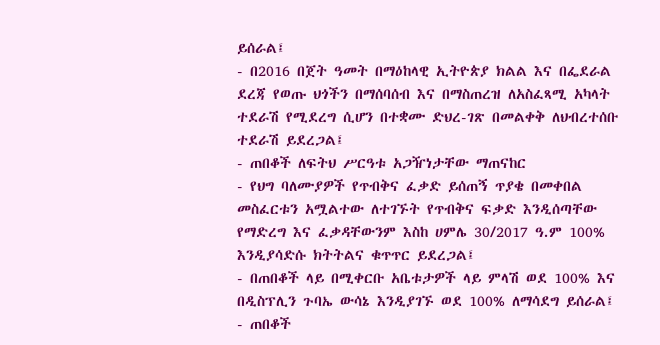ይሰራል፤
- በ2016 በጀት ዓመት በማዕከላዊ ኢትዮጵያ ክልል እና በፌደራል ደረጃ የወጡ ህጎችን በማሰባሰብ እና በማስጠረዝ ለአስፈጻሚ አካላት ተደራሽ የሚደረግ ሲሆን በተቋሙ ድህረ-ገጽ በመልቀቅ ለህብረተሰቡ ተደራሽ ይደረጋል፤
- ጠበቆች ለፍትህ ሥርዓቱ አጋዥነታቸው ማጠናከር
- የህግ ባለሙያዎች የጥብቅና ፈቃድ ይሰጠኝ ጥያቄ በመቀበል መስፈርቱን አሟልተው ለተገኙት የጥብቅና ፍቃድ እንዲሰጣቸው የማድረግ እና ፈቃዳቸውንም እስከ ሀምሌ 30/2017 ዓ.ም 100% እንዲያሳድሱ ክትትልና ቁጥጥር ይደረጋል፤
- በጠበቆች ላይ በሚቀርቡ አቤቱታዎች ላይ ምላሽ ወደ 100% እና በዲስፕሊን ጉባኤ ውሳኔ እንዲያገኙ ወደ 100% ለማሳደግ ይሰራል፤
- ጠበቆች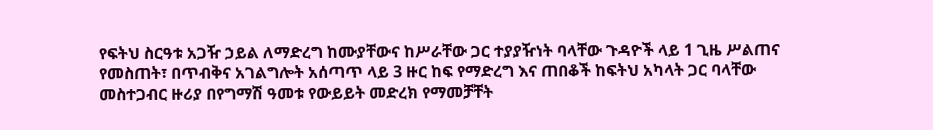የፍትህ ስርዓቱ አጋዥ ኃይል ለማድረግ ከሙያቸውና ከሥራቸው ጋር ተያያዥነት ባላቸው ጉዳዮች ላይ 1 ጊዜ ሥልጠና የመስጠት፣ በጥብቅና አገልግሎት አሰጣጥ ላይ 3 ዙር ከፍ የማድረግ እና ጠበቆች ከፍትህ አካላት ጋር ባላቸው መስተጋብር ዙሪያ በየግማሽ ዓመቱ የውይይት መድረክ የማመቻቸት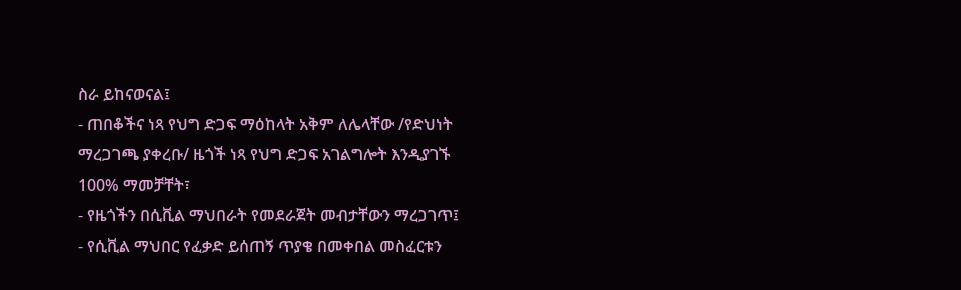ስራ ይከናወናል፤
- ጠበቆችና ነጻ የህግ ድጋፍ ማዕከላት አቅም ለሌላቸው /የድህነት ማረጋገጫ ያቀረቡ/ ዜጎች ነጻ የህግ ድጋፍ አገልግሎት እንዲያገኙ 100% ማመቻቸት፣
- የዜጎችን በሲቪል ማህበራት የመደራጀት መብታቸውን ማረጋገጥ፤
- የሲቪል ማህበር የፈቃድ ይሰጠኝ ጥያቄ በመቀበል መስፈርቱን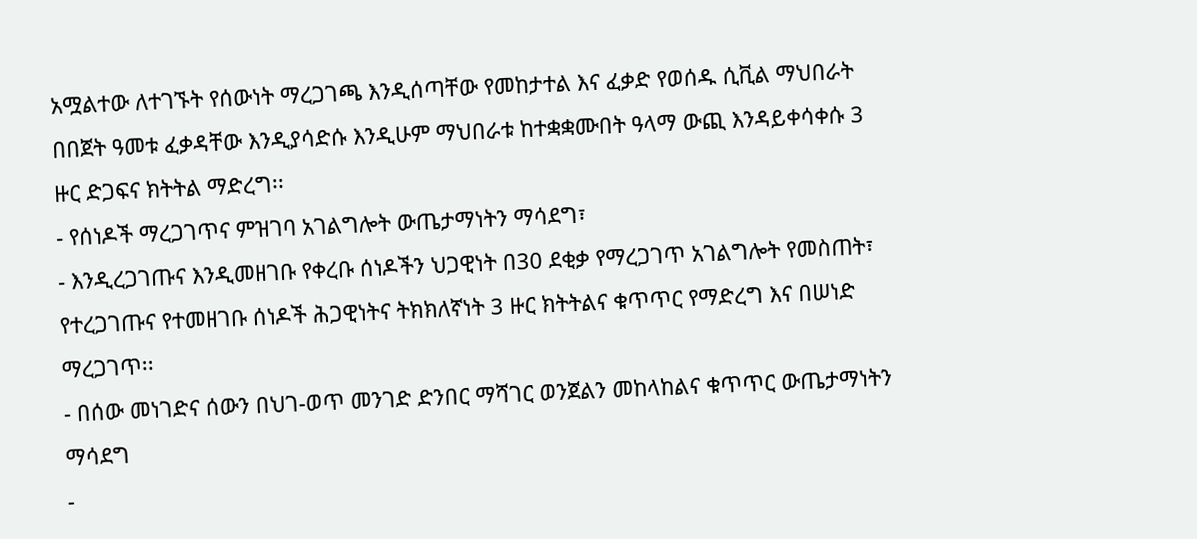አሟልተው ለተገኙት የሰውነት ማረጋገጫ እንዲሰጣቸው የመከታተል እና ፈቃድ የወሰዱ ሲቪል ማህበራት በበጀት ዓመቱ ፈቃዳቸው እንዲያሳድሱ እንዲሁም ማህበራቱ ከተቋቋሙበት ዓላማ ውጪ እንዳይቀሳቀሱ 3 ዙር ድጋፍና ክትትል ማድረግ፡፡
- የሰነዶች ማረጋገጥና ምዝገባ አገልግሎት ውጤታማነትን ማሳደግ፣
- እንዲረጋገጡና እንዲመዘገቡ የቀረቡ ሰነዶችን ህጋዊነት በ30 ደቂቃ የማረጋገጥ አገልግሎት የመስጠት፣ የተረጋገጡና የተመዘገቡ ሰነዶች ሕጋዊነትና ትክክለኛነት 3 ዙር ክትትልና ቁጥጥር የማድረግ እና በሠነድ ማረጋገጥ፡፡
- በሰው መነገድና ሰውን በህገ-ወጥ መንገድ ድንበር ማሻገር ወንጀልን መከላከልና ቁጥጥር ውጤታማነትን ማሳደግ
-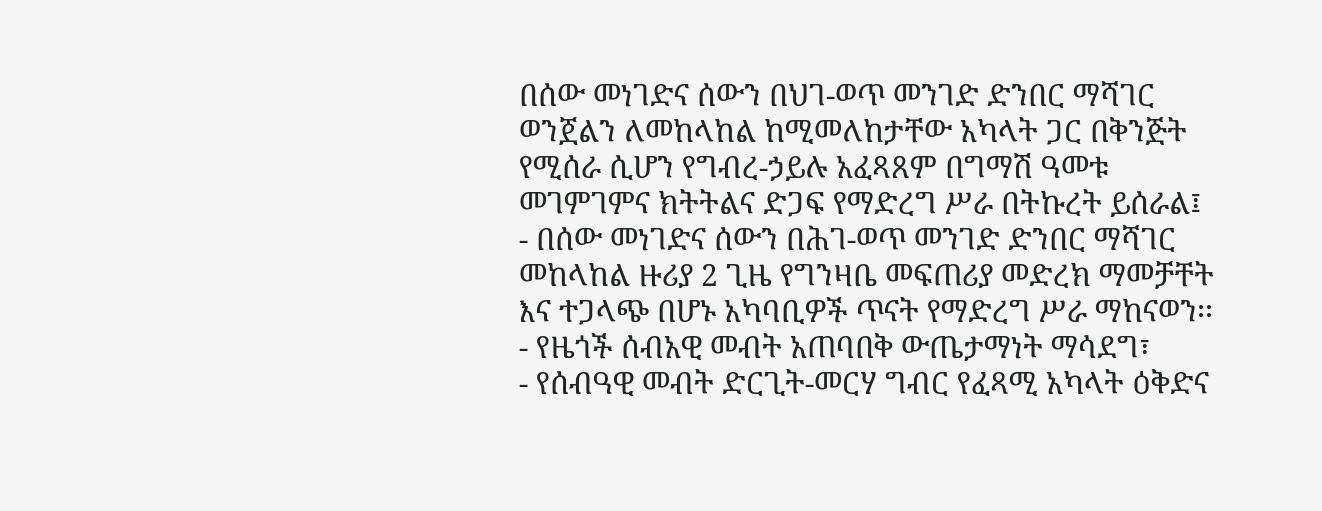በሰው መነገድና ሰውን በህገ-ወጥ መንገድ ድንበር ማሻገር ወንጀልን ለመከላከል ከሚመለከታቸው አካላት ጋር በቅንጅት የሚሰራ ሲሆን የግብረ-ኃይሉ አፈጻጸም በግማሽ ዓመቱ መገምገምና ክትትልና ድጋፍ የማድረግ ሥራ በትኩረት ይሰራል፤
- በሰው መነገድና ሰውን በሕገ-ወጥ መንገድ ድንበር ማሻገር መከላከል ዙሪያ 2 ጊዜ የግንዛቤ መፍጠሪያ መድረክ ማመቻቸት እና ተጋላጭ በሆኑ አካባቢዎች ጥናት የማድረግ ሥራ ማከናወን፡፡
- የዜጎች ሰብአዊ መብት አጠባበቅ ውጤታማነት ማሳደግ፣
- የሰብዓዊ መብት ድርጊት-መርሃ ግብር የፈጻሚ አካላት ዕቅድና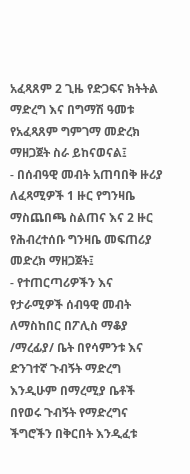አፈጻጸም 2 ጊዜ የድጋፍና ክትትል ማድረግ እና በግማሽ ዓመቱ የአፈጻጸም ግምገማ መድረክ ማዘጋጀት ስራ ይከናወናል፤
- በሰብዓዊ መብት አጠባበቅ ዙሪያ ለፈጻሚዎች 1 ዙር የግንዛቤ ማስጨበጫ ስልጠና እና 2 ዙር የሕብረተሰቡ ግንዛቤ መፍጠሪያ መድረክ ማዘጋጀት፤
- የተጠርጣሪዎችን እና የታራሚዎች ሰብዓዊ መብት ለማስከበር በፖሊስ ማቆያ /ማረፊያ/ ቤት በየሳምንቱ እና ድንገተኛ ጉብኝት ማድረግ እንዲሁም በማረሚያ ቤቶች በየወሩ ጉብኝት የማድረግና ችግሮችን በቅርበት እንዲፈቱ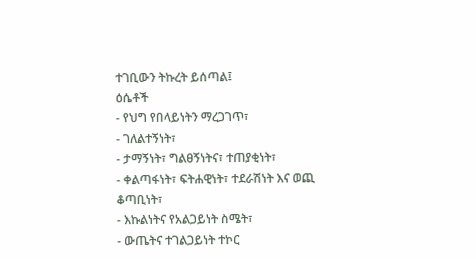ተገቢውን ትኩረት ይሰጣል፤
ዕሴቶች
- የህግ የበላይነትን ማረጋገጥ፣
- ገለልተኝነት፣
- ታማኝነት፣ ግልፀኝነትና፣ ተጠያቂነት፣
- ቀልጣፋነት፣ ፍትሐዊነት፣ ተደራሽነት እና ወጪ ቆጣቢነት፣
- እኩልነትና የአልጋይነት ስሜት፣
- ውጤትና ተገልጋይነት ተኮር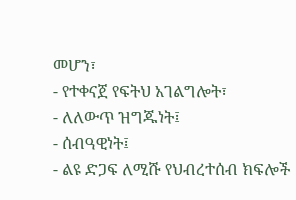መሆን፣
- የተቀናጀ የፍትህ አገልግሎት፣
- ለለውጥ ዝግጁነት፤
- ሰብዓዊነት፤
- ልዩ ድጋፍ ለሚሹ የህብረተሰብ ክፍሎች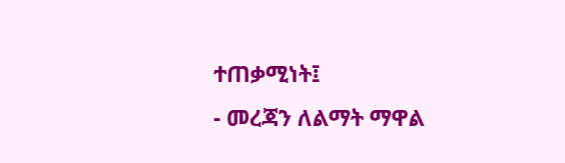ተጠቃሚነት፤
- መረጃን ለልማት ማዋል